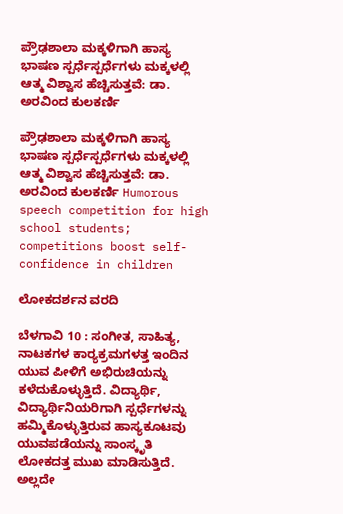ಪ್ರೌಢಶಾಲಾ ಮಕ್ಕಳಿಗಾಗಿ ಹಾಸ್ಯ ಭಾಷಣ ಸ್ಪರ್ಧೆಸ್ಪರ್ಧೆಗಳು ಮಕ್ಕಳಲ್ಲಿ ಆತ್ಮ ವಿಶ್ವಾಸ ಹೆಚ್ಚಿಸುತ್ತವೆ: ಡಾ. ಅರವಿಂದ ಕುಲಕರ್ಣಿ

ಪ್ರೌಢಶಾಲಾ ಮಕ್ಕಳಿಗಾಗಿ ಹಾಸ್ಯ ಭಾಷಣ ಸ್ಪರ್ಧೆಸ್ಪರ್ಧೆಗಳು ಮಕ್ಕಳಲ್ಲಿ ಆತ್ಮ ವಿಶ್ವಾಸ ಹೆಚ್ಚಿಸುತ್ತವೆ: ಡಾ. ಅರವಿಂದ ಕುಲಕರ್ಣಿ Humorous speech competition for high school students; competitions boost self-confidence in children

ಲೋಕದರ್ಶನ ವರದಿ

ಬೆಳಗಾವಿ 10 : ಸಂಗೀತ, ಸಾಹಿತ್ಯ, ನಾಟಕಗಳ ಕಾರ‌್ಯಕ್ರಮಗಳತ್ತ ಇಂದಿನ ಯುವ ಪೀಳಿಗೆ ಅಭಿರುಚಿಯನ್ನು ಕಳೆದುಕೊಳ್ಳುತ್ತಿದೆ. ವಿದ್ಯಾರ್ಥಿ, ವಿದ್ಯಾರ್ಥಿನಿಯರಿಗಾಗಿ ಸ್ಪರ್ಧೆಗಳನ್ನು ಹಮ್ಮಿಕೊಳ್ಳುತ್ತಿರುವ ಹಾಸ್ಯಕೂಟವು ಯುವಪಡೆಯನ್ನು ಸಾಂಸ್ಕೃತಿ ಲೋಕದತ್ತ ಮುಖ ಮಾಡಿಸುತ್ತಿದೆ. ಅಲ್ಲದೇ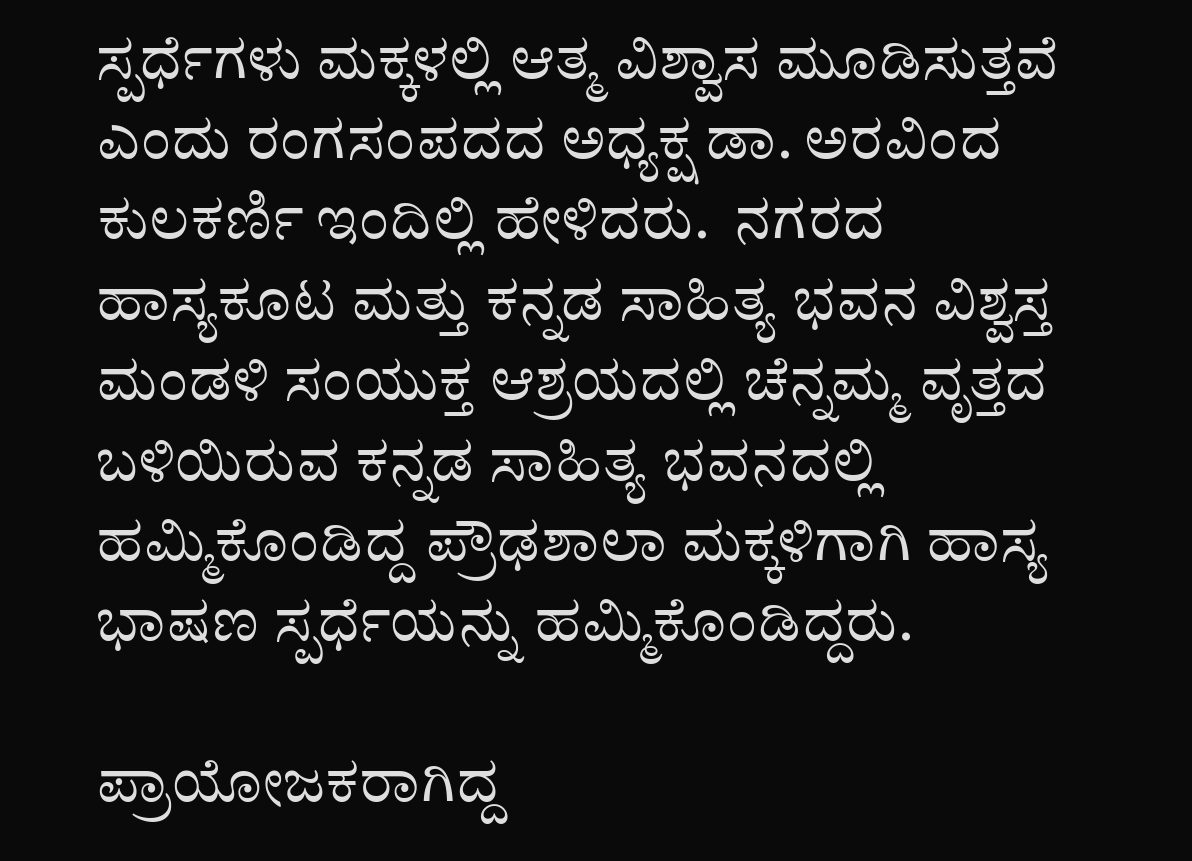ಸ್ಪರ್ಧೆಗಳು ಮಕ್ಕಳಲ್ಲಿ ಆತ್ಮ ವಿಶ್ವಾಸ ಮೂಡಿಸುತ್ತವೆ ಎಂದು ರಂಗಸಂಪದದ ಅಧ್ಯಕ್ಷ ಡಾ. ಅರವಿಂದ ಕುಲಕರ್ಣಿ ಇಂದಿಲ್ಲಿ ಹೇಳಿದರು.  ನಗರದ ಹಾಸ್ಯಕೂಟ ಮತ್ತು ಕನ್ನಡ ಸಾಹಿತ್ಯ ಭವನ ವಿಶ್ವಸ್ತ ಮಂಡಳಿ ಸಂಯುಕ್ತ ಆಶ್ರಯದಲ್ಲಿ ಚೆನ್ನಮ್ಮ ವೃತ್ತದ ಬಳಿಯಿರುವ ಕನ್ನಡ ಸಾಹಿತ್ಯ ಭವನದಲ್ಲಿ ಹಮ್ಮಿಕೊಂಡಿದ್ದ ಪ್ರೌಢಶಾಲಾ ಮಕ್ಕಳಿಗಾಗಿ ಹಾಸ್ಯ ಭಾಷಣ ಸ್ಪರ್ಧೆಯನ್ನು ಹಮ್ಮಿಕೊಂಡಿದ್ದರು.

ಪ್ರಾಯೋಜಕರಾಗಿದ್ದ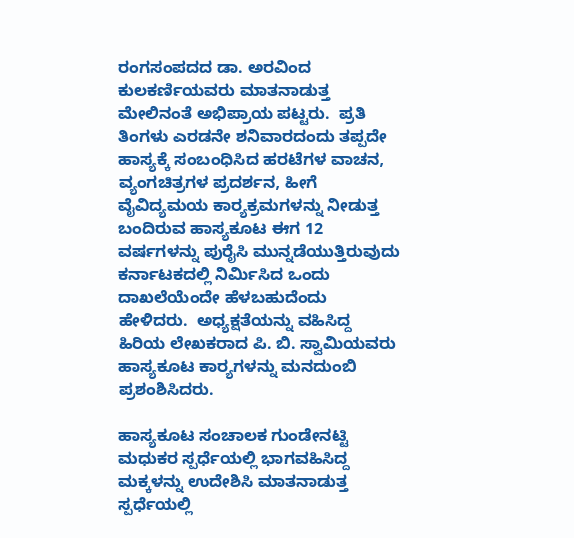ರಂಗಸಂಪದದ ಡಾ. ಅರವಿಂದ ಕುಲಕರ್ಣಿಯವರು ಮಾತನಾಡುತ್ತ ಮೇಲಿನಂತೆ ಅಭಿಪ್ರಾಯ ಪಟ್ಟರು.  ಪ್ರತಿ ತಿಂಗಳು ಎರಡನೇ ಶನಿವಾರದಂದು ತಪ್ಪದೇ ಹಾಸ್ಯಕ್ಕೆ ಸಂಬಂಧಿಸಿದ ಹರಟೆಗಳ ವಾಚನ, ವ್ಯಂಗಚಿತ್ರಗಳ ಪ್ರದರ್ಶನ, ಹೀಗೆ ವೈವಿದ್ಯಮಯ ಕಾರ‌್ಯಕ್ರಮಗಳನ್ನು ನೀಡುತ್ತ ಬಂದಿರುವ ಹಾಸ್ಯಕೂಟ ಈಗ 12 ವರ್ಷಗಳನ್ನು ಪುರೈಸಿ ಮುನ್ನಡೆಯುತ್ತಿರುವುದು  ಕರ್ನಾಟಕದಲ್ಲಿ ನಿರ್ಮಿಸಿದ ಒಂದು ದಾಖಲೆಯೆಂದೇ ಹೆಳಬಹುದೆಂದು ಹೇಳಿದರು.  ಅಧ್ಯಕ್ಷತೆಯನ್ನು ವಹಿಸಿದ್ದ ಹಿರಿಯ ಲೇಖಕರಾದ ಪಿ. ಬಿ. ಸ್ವಾಮಿಯವರು ಹಾಸ್ಯಕೂಟ ಕಾರ‌್ಯಗಳನ್ನು ಮನದುಂಬಿ ಪ್ರಶಂಶಿಸಿದರು.

ಹಾಸ್ಯಕೂಟ ಸಂಚಾಲಕ ಗುಂಡೇನಟ್ಟಿ ಮಧುಕರ ಸ್ಪರ್ಧೆಯಲ್ಲಿ ಭಾಗವಹಿಸಿದ್ದ ಮಕ್ಕಳನ್ನು ಉದೇಶಿಸಿ ಮಾತನಾಡುತ್ತ ಸ್ಪರ್ಧೆಯಲ್ಲಿ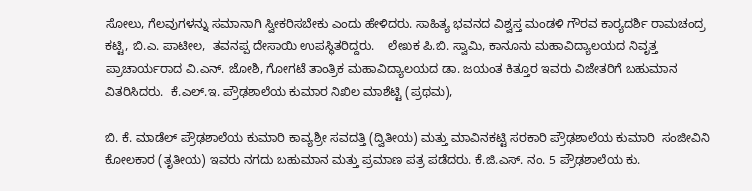ಸೋಲು, ಗೆಲವುಗಳನ್ನು ಸಮಾನಾಗಿ ಸ್ವೀಕರಿಸಬೇಕು ಎಂದು ಹೇಳಿದರು. ಸಾಹಿತ್ಯ ಭವನದ ವಿಶ್ವಸ್ತ ಮಂಡಳಿ ಗೌರವ ಕಾರ‌್ಯದರ್ಶಿ ರಾಮಚಂದ್ರ ಕಟ್ಟಿ, ಬಿ.ಎ. ಪಾಟೀಲ,  ತವನಪ್ಪ ದೇಸಾಯಿ ಉಪಸ್ಥಿತರಿದ್ದರು.    ಲೇಖಕ ಪಿ.ಬಿ. ಸ್ವಾಮಿ, ಕಾನೂನು ಮಹಾವಿದ್ಯಾಲಯದ ನಿವೃತ್ತ ಪ್ರಾಚಾರ್ಯರಾದ ವಿ.ಎನ್‌. ಜೋಶಿ, ಗೋಗಟೆ ತಾಂತ್ರಿಕ ಮಹಾವಿದ್ಯಾಲಯದ ಡಾ. ಜಯಂತ ಕಿತ್ತೂರ ಇವರು ವಿಜೇತರಿಗೆ ಬಹುಮಾನ ವಿತರಿಸಿದರು.  ಕೆ.ಎಲ್‌.ಇ. ಪ್ರೌಢಶಾಲೆಯ ಕುಮಾರ ನಿಖಿಲ ಮಾಶೆಟ್ಟಿ (ಪ್ರಥಮ),

ಬಿ. ಕೆ. ಮಾಡೆಲ್ ಪ್ರೌಢಶಾಲೆಯ ಕುಮಾರಿ ಕಾವ್ಯಶ್ರೀ ಸವದತ್ತಿ (ದ್ವಿತೀಯ) ಮತ್ತು ಮಾವಿನಕಟ್ಟಿ ಸರಕಾರಿ ಪ್ರೌಢಶಾಲೆಯ ಕುಮಾರಿ  ಸಂಜೀವಿನಿ ಕೋಲಕಾರ (ತೃತೀಯ) ಇವರು ನಗದು ಬಹುಮಾನ ಮತ್ತು ಪ್ರಮಾಣ ಪತ್ರ ಪಡೆದರು. ಕೆ.ಜಿ.ಎಸ್‌. ನಂ. 5 ಪ್ರೌಢಶಾಲೆಯ ಕು.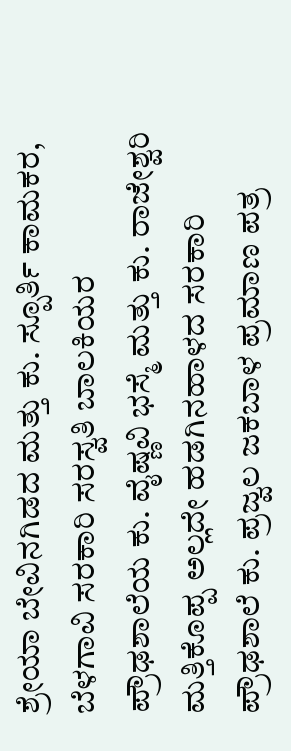ಶ್ರೇಯಾ ಬೇವಿನಗಿಡದ ಮತ್ತು ಕು. ಸ್ಪೂರ್ತಿ ಕಾಮಕರ, ಬೆಳಗಾವಿ ಸರಕಾರಿ ಸರಸ್ವತಿ ಬಾಲಕಿಯರ ಪ್ರೌಢಶಾಲೆಯ ಕು. ವೈಷ್ಣವಿ ಭಸ್ಮೆ ಮತ್ತು ಕು. ರಾಜೇಶ್ವರಿ ಮತ್ತಿಕೊಪ್ಪ ಅಲ್ಲದೇ ಹಡಗಿನಹಾಳದ ಸರಕಾರಿ ಪ್ರೌಢಶಾಲೆ ಕು. ಪ್ರಜ್ವಲ ಜಕಬಾಳ ಪ್ರಮಾಣ ಪತ್ರ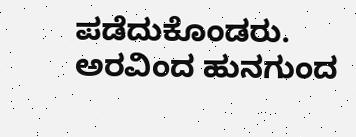ಪಡೆದುಕೊಂಡರು. ಅರವಿಂದ ಹುನಗುಂದ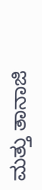ಮತ್ತು ತಾನಾಜಿ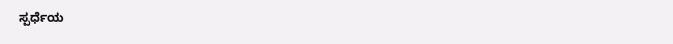ಸ್ಪರ್ಧೆಯ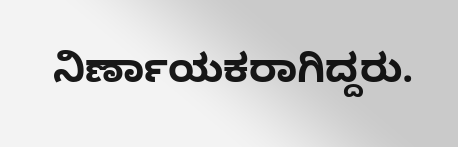ನಿರ್ಣಾಯಕರಾಗಿದ್ದರು.